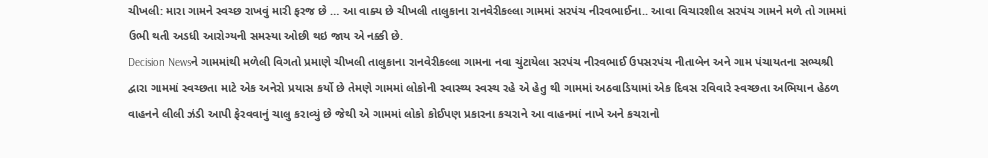ચીખલી: મારા ગામને સ્વચ્છ રાખવું મારી ફરજ છે … આ વાક્ય છે ચીખલી તાલુકાના રાનવેરીકલ્લા ગામમાં સરપંચ નીરવભાઈના.. આવા વિચારશીલ સરપંચ ગામને મળે તો ગામમાં ઉભી થતી અડધી આરોગ્યની સમસ્યા ઓછી થઇ જાય એ નક્કી છે.
Decision Newsને ગામમાંથી મળેલી વિગતો પ્રમાણે ચીખલી તાલુકાના રાનવેરીકલ્લા ગામના નવા ચુંટાયેલા સરપંચ નીરવભાઈ ઉપસરપંચ નીતાબેન અને ગામ પંચાયતના સભ્યશ્રી દ્વારા ગામમાં સ્વચ્છતા માટે એક અનેરો પ્રયાસ કર્યો છે તેમણે ગામમાં લોકોની સ્વાસ્થ્ય સ્વસ્થ રહે એ હેતુ થી ગામમાં અઠવાડિયામાં એક દિવસ રવિવારે સ્વચ્છતા અભિયાન હેઠળ વાહનને લીલી ઝંડી આપી ફેરવવાનું ચાલુ કરાવ્યું છે જેથી એ ગામમાં લોકો કોઈપણ પ્રકારના કચરાને આ વાહનમાં નાખે અને કચરાનો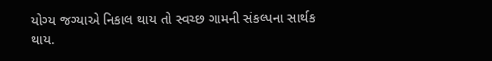યોગ્ય જગ્યાએ નિકાલ થાય તો સ્વચ્છ ગામની સંકલ્પના સાર્થક થાય.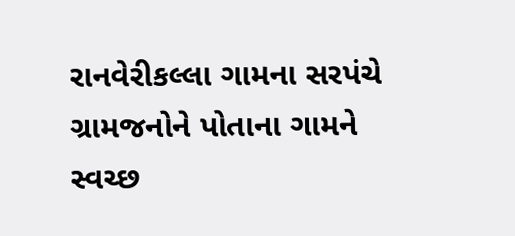રાનવેરીકલ્લા ગામના સરપંચે ગ્રામજનોને પોતાના ગામને સ્વચ્છ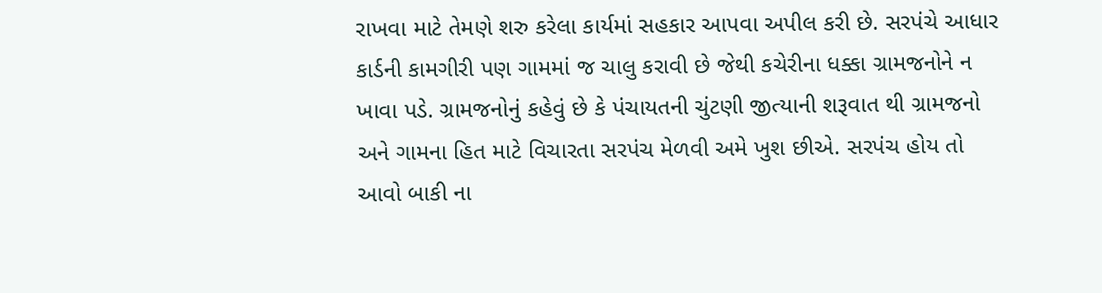રાખવા માટે તેમણે શરુ કરેલા કાર્યમાં સહકાર આપવા અપીલ કરી છે. સરપંચે આધાર કાર્ડની કામગીરી પણ ગામમાં જ ચાલુ કરાવી છે જેથી કચેરીના ધક્કા ગ્રામજનોને ન ખાવા પડે. ગ્રામજનોનું કહેવું છે કે પંચાયતની ચુંટણી જીત્યાની શરૂવાત થી ગ્રામજનો અને ગામના હિત માટે વિચારતા સરપંચ મેળવી અમે ખુશ છીએ. સરપંચ હોય તો આવો બાકી ના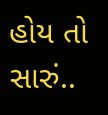હોય તો સારું..